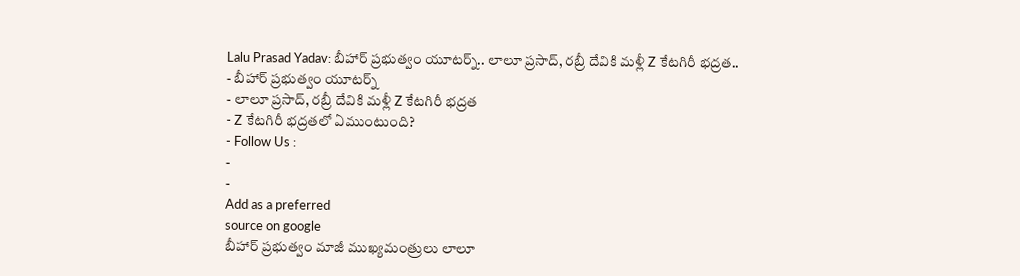Lalu Prasad Yadav: బీహార్ ప్రభుత్వం యూటర్న్.. లాలూ ప్రసాద్, రబ్రీ దేవికి మళ్లీ Z కేటగిరీ భద్రత..
- బీహార్ ప్రభుత్వం యూటర్న్
- లాలూ ప్రసాద్, రబ్రీ దేవికి మళ్లీ Z కేటగిరీ భద్రత
- Z కేటగిరీ భద్రతలో ఏముంటుంది?
- Follow Us :
-
-
Add as a preferred
source on google
బీహార్ ప్రభుత్వం మాజీ ముఖ్యమంత్రులు లాలూ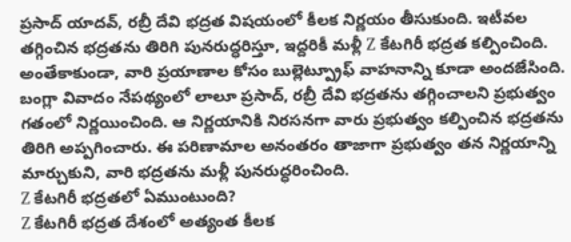ప్రసాద్ యాదవ్, రబ్రీ దేవి భద్రత విషయంలో కీలక నిర్ణయం తీసుకుంది. ఇటీవల తగ్గించిన భద్రతను తిరిగి పునరుద్ధరిస్తూ, ఇద్దరికీ మళ్లీ Z కేటగిరీ భద్రత కల్పించింది. అంతేకాకుండా, వారి ప్రయాణాల కోసం బుల్లెట్ప్రూఫ్ వాహనాన్ని కూడా అందజేసింది. బంగ్లా వివాదం నేపథ్యంలో లాలూ ప్రసాద్, రబ్రీ దేవి భద్రతను తగ్గించాలని ప్రభుత్వం గతంలో నిర్ణయించింది. ఆ నిర్ణయానికి నిరసనగా వారు ప్రభుత్వం కల్పించిన భద్రతను తిరిగి అప్పగించారు. ఈ పరిణామాల అనంతరం తాజాగా ప్రభుత్వం తన నిర్ణయాన్ని మార్చుకుని, వారి భద్రతను మళ్లీ పునరుద్ధరించింది.
Z కేటగిరీ భద్రతలో ఏముంటుంది?
Z కేటగిరీ భద్రత దేశంలో అత్యంత కీలక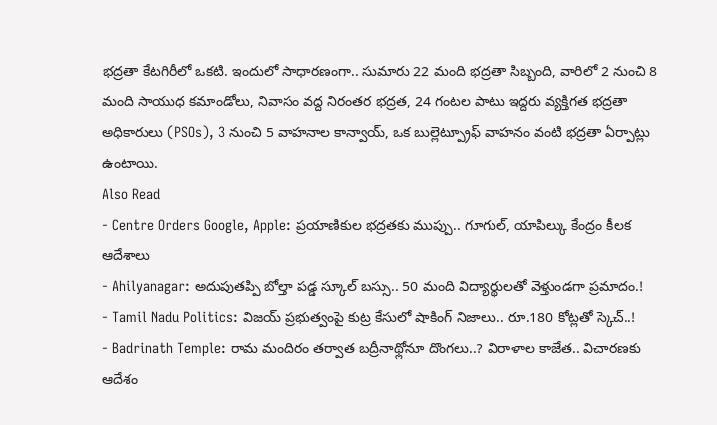భద్రతా కేటగిరీలో ఒకటి. ఇందులో సాధారణంగా.. సుమారు 22 మంది భద్రతా సిబ్బంది, వారిలో 2 నుంచి 8 మంది సాయుధ కమాండోలు, నివాసం వద్ద నిరంతర భద్రత, 24 గంటల పాటు ఇద్దరు వ్యక్తిగత భద్రతా అధికారులు (PSOs), 3 నుంచి 5 వాహనాల కాన్వాయ్, ఒక బుల్లెట్ప్రూఫ్ వాహనం వంటి భద్రతా ఏర్పాట్లు ఉంటాయి.
Also Read
- Centre Orders Google, Apple: ప్రయాణికుల భద్రతకు ముప్పు.. గూగుల్, యాపిల్కు కేంద్రం కీలక ఆదేశాలు
- Ahilyanagar: అదుపుతప్పి బోల్తా పడ్డ స్కూల్ బస్సు.. 50 మంది విద్యార్థులతో వెళ్తుండగా ప్రమాదం.!
- Tamil Nadu Politics: విజయ్ ప్రభుత్వంపై కుట్ర కేసులో షాకింగ్ నిజాలు.. రూ.180 కోట్లతో స్కెచ్..!
- Badrinath Temple: రామ మందిరం తర్వాత బద్రీనాథ్లోనూ దొంగలు..? విరాళాల కాజేత.. విచారణకు ఆదేశం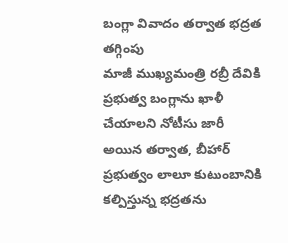బంగ్లా వివాదం తర్వాత భద్రత తగ్గింపు
మాజీ ముఖ్యమంత్రి రబ్రీ దేవికి ప్రభుత్వ బంగ్లాను ఖాళీ చేయాలని నోటీసు జారీ అయిన తర్వాత, బీహార్ ప్రభుత్వం లాలూ కుటుంబానికి కల్పిస్తున్న భద్రతను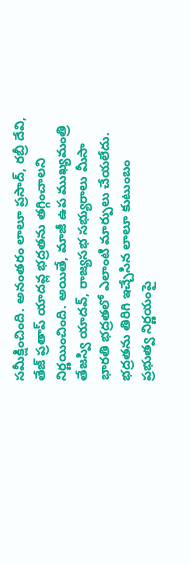సమీక్షించింది. అనంతరం లాలూ ప్రసాద్, రబ్రీ దేవి, తేజ్ ప్రతాప్ యాదవ్ల భద్రతను తగ్గించాలని నిర్ణయించింది. అయితే, మాజీ ఉప ముఖ్యమంత్రి తేజస్వి యాదవ్, రాజ్యసభ సభ్యురాలు మీసా భారతి భద్రతలో ఎలాంటి మార్పులు చేయలేదు.
భద్రతను తిరిగి ఇచ్చేసిన లాలూ కుటుంబం
ప్రభుత్వ నిర్ణయంపై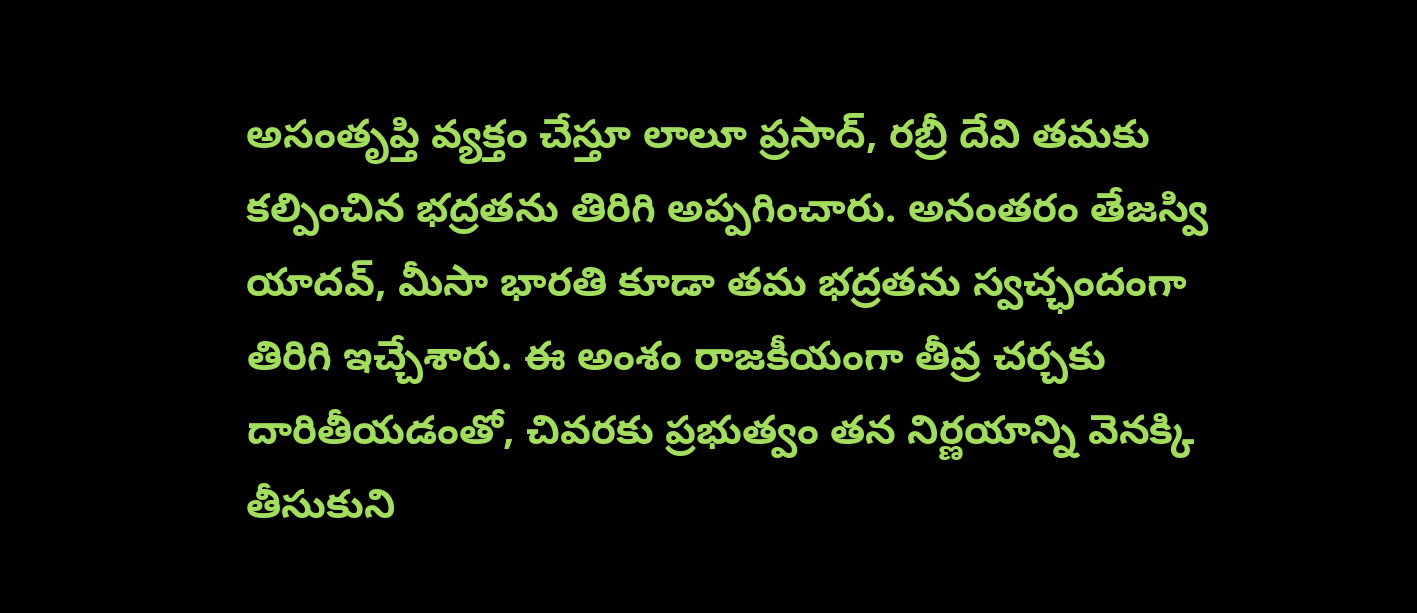అసంతృప్తి వ్యక్తం చేస్తూ లాలూ ప్రసాద్, రబ్రీ దేవి తమకు కల్పించిన భద్రతను తిరిగి అప్పగించారు. అనంతరం తేజస్వి యాదవ్, మీసా భారతి కూడా తమ భద్రతను స్వచ్ఛందంగా తిరిగి ఇచ్చేశారు. ఈ అంశం రాజకీయంగా తీవ్ర చర్చకు దారితీయడంతో, చివరకు ప్రభుత్వం తన నిర్ణయాన్ని వెనక్కి తీసుకుని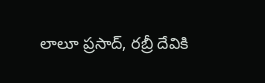లాలూ ప్రసాద్, రబ్రీ దేవికి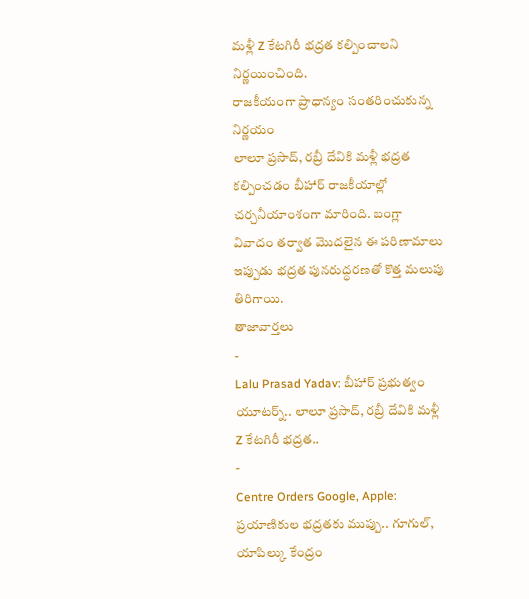మళ్లీ Z కేటగిరీ భద్రత కల్పించాలని నిర్ణయించింది.
రాజకీయంగా ప్రాధాన్యం సంతరించుకున్న నిర్ణయం
లాలూ ప్రసాద్, రబ్రీ దేవికి మళ్లీ భద్రత కల్పించడం బీహార్ రాజకీయాల్లో చర్చనీయాంశంగా మారింది. బంగ్లా వివాదం తర్వాత మొదలైన ఈ పరిణామాలు ఇప్పుడు భద్రత పునరుద్ధరణతో కొత్త మలుపు తిరిగాయి.
తాజావార్తలు
-
Lalu Prasad Yadav: బీహార్ ప్రభుత్వం యూటర్న్.. లాలూ ప్రసాద్, రబ్రీ దేవికి మళ్లీ Z కేటగిరీ భద్రత..
-
Centre Orders Google, Apple: ప్రయాణికుల భద్రతకు ముప్పు.. గూగుల్, యాపిల్కు కేంద్రం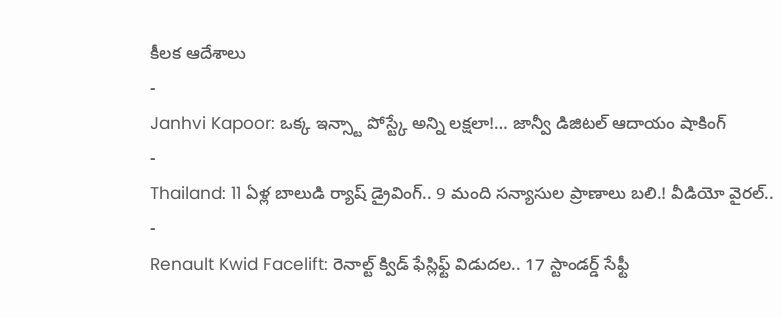కీలక ఆదేశాలు
-
Janhvi Kapoor: ఒక్క ఇన్స్టా పోస్ట్కే అన్ని లక్షలా!… జాన్వీ డిజిటల్ ఆదాయం షాకింగ్
-
Thailand: 11 ఏళ్ల బాలుడి ర్యాష్ డ్రైవింగ్.. 9 మంది సన్యాసుల ప్రాణాలు బలి.! వీడియో వైరల్..
-
Renault Kwid Facelift: రెనాల్ట్ క్విడ్ ఫేస్లిఫ్ట్ విడుదల.. 17 స్టాండర్డ్ సేఫ్టీ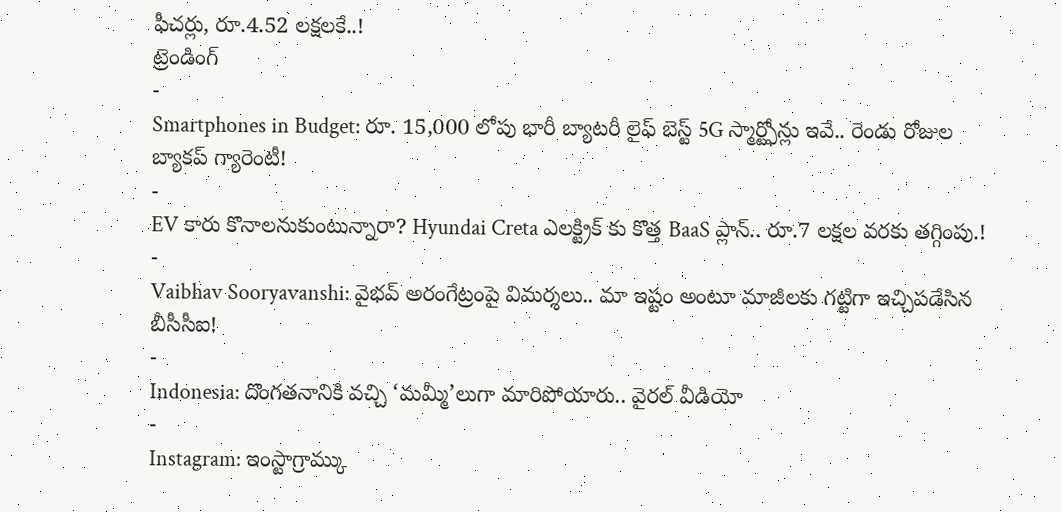ఫీచర్లు, రూ.4.52 లక్షలకే..!
ట్రెండింగ్
-
Smartphones in Budget: రూ. 15,000 లోపు భారీ బ్యాటరీ లైఫ్ బెస్ట్ 5G స్మార్ట్ఫోన్లు ఇవే.. రెండు రోజుల బ్యాకప్ గ్యారెంటీ!
-
EV కారు కొనాలనుకుంటున్నారా? Hyundai Creta ఎలక్ట్రిక్ కు కొత్త BaaS ప్లాన్.. రూ.7 లక్షల వరకు తగ్గింపు.!
-
Vaibhav Sooryavanshi: వైభవ్ అరంగేట్రంపై విమర్శలు.. మా ఇష్టం అంటూ మాజీలకు గట్టిగా ఇచ్చిపడేసిన బీసీసీఐ!
-
Indonesia: దొంగతనానికి వచ్చి ‘మమ్మీ’లుగా మారిపోయారు.. వైరల్ వీడియో
-
Instagram: ఇంస్టాగ్రామ్కు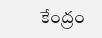కేంద్రం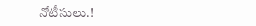నోటీసులు.!